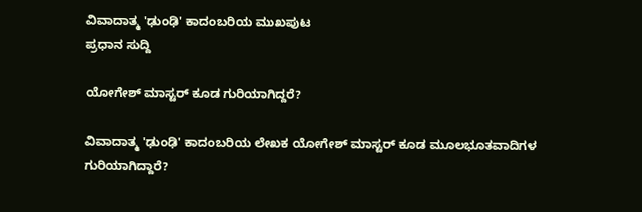ವಿವಾದಾತ್ಮ 'ಢುಂಢಿ' ಕಾದಂಬರಿಯ ಮುಖಪುಟ
ಪ್ರಧಾನ ಸುದ್ದಿ

ಯೋಗೇಶ್ ಮಾಸ್ಟರ್ ಕೂಡ ಗುರಿಯಾಗಿದ್ದರೆ?

ವಿವಾದಾತ್ಮ 'ಢುಂಢಿ' ಕಾದಂಬರಿಯ ಲೇಖಕ ಯೋಗೇಶ್ ಮಾಸ್ಟರ್ ಕೂಡ ಮೂಲಭೂತವಾದಿಗಳ ಗುರಿಯಾಗಿದ್ದಾರೆ?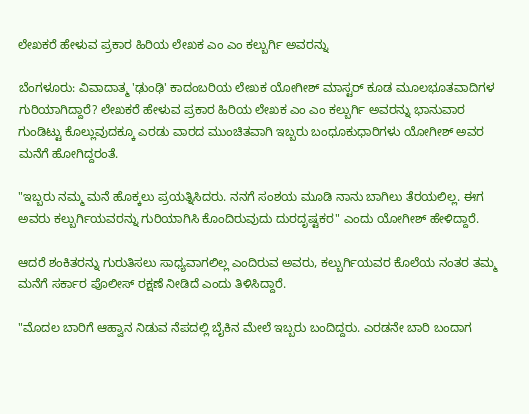ಲೇಖಕರೆ ಹೇಳುವ ಪ್ರಕಾರ ಹಿರಿಯ ಲೇಖಕ ಎಂ ಎಂ ಕಲ್ಬುರ್ಗಿ ಅವರನ್ನು

ಬೆಂಗಳೂರು: ವಿವಾದಾತ್ಮ 'ಢುಂಢಿ' ಕಾದಂಬರಿಯ ಲೇಖಕ ಯೋಗೀಶ್ ಮಾಸ್ಟರ್ ಕೂಡ ಮೂಲಭೂತವಾದಿಗಳ ಗುರಿಯಾಗಿದ್ದಾರೆ? ಲೇಖಕರೆ ಹೇಳುವ ಪ್ರಕಾರ ಹಿರಿಯ ಲೇಖಕ ಎಂ ಎಂ ಕಲ್ಬುರ್ಗಿ ಅವರನ್ನು ಭಾನುವಾರ ಗುಂಡಿಟ್ಟು ಕೊಲ್ಲುವುದಕ್ಕೂ ಎರಡು ವಾರದ ಮುಂಚಿತವಾಗಿ ಇಬ್ಬರು ಬಂಧೂಕುಧಾರಿಗಳು ಯೋಗೀಶ್ ಅವರ ಮನೆಗೆ ಹೋಗಿದ್ದರಂತೆ.

"ಇಬ್ಬರು ನಮ್ಮ ಮನೆ ಹೊಕ್ಕಲು ಪ್ರಯತ್ನಿಸಿದರು. ನನಗೆ ಸಂಶಯ ಮೂಡಿ ನಾನು ಬಾಗಿಲು ತೆರಯಲಿಲ್ಲ. ಈಗ ಅವರು ಕಲ್ಬುರ್ಗಿಯವರನ್ನು ಗುರಿಯಾಗಿಸಿ ಕೊಂದಿರುವುದು ದುರದೃಷ್ಟಕರ" ಎಂದು ಯೋಗೀಶ್ ಹೇಳಿದ್ದಾರೆ.

ಆದರೆ ಶಂಕಿತರನ್ನು ಗುರುತಿಸಲು ಸಾಧ್ಯವಾಗಲಿಲ್ಲ ಎಂದಿರುವ ಅವರು, ಕಲ್ಬುರ್ಗಿಯವರ ಕೊಲೆಯ ನಂತರ ತಮ್ಮ ಮನೆಗೆ ಸರ್ಕಾರ ಪೊಲೀಸ್ ರಕ್ಷಣೆ ನೀಡಿದೆ ಎಂದು ತಿಳಿಸಿದ್ದಾರೆ.

"ಮೊದಲ ಬಾರಿಗೆ ಆಹ್ವಾನ ನಿಡುವ ನೆಪದಲ್ಲಿ ಬೈಕಿನ ಮೇಲೆ ಇಬ್ಬರು ಬಂದಿದ್ದರು. ಎರಡನೇ ಬಾರಿ ಬಂದಾಗ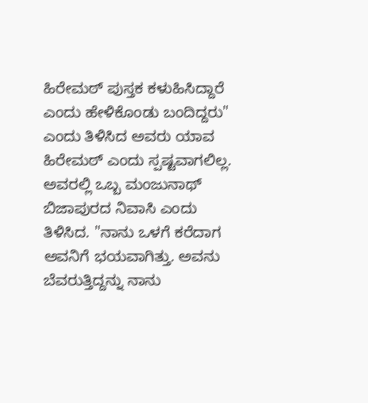ಹಿರೇಮಠ್ ಪುಸ್ತಕ ಕಳುಹಿಸಿದ್ದಾರೆ ಎಂದು ಹೇಳಿಕೊಂಡು ಬಂದಿದ್ದರು" ಎಂದು ತಿಳಿಸಿದ ಅವರು ಯಾವ ಹಿರೇಮಠ್ ಎಂದು ಸ್ಪಷ್ಟವಾಗಲಿಲ್ಲ. ಅವರಲ್ಲಿ ಒಬ್ಬ ಮಂಜುನಾಥ್ ಬಿಜಾಪುರದ ನಿವಾಸಿ ಎಂದು ತಿಳಿಸಿದ. "ನಾನು ಒಳಗೆ ಕರೆದಾಗ ಅವನಿಗೆ ಭಯವಾಗಿತ್ತು. ಅವನು ಬೆವರುತ್ತಿದ್ದನ್ನು ನಾನು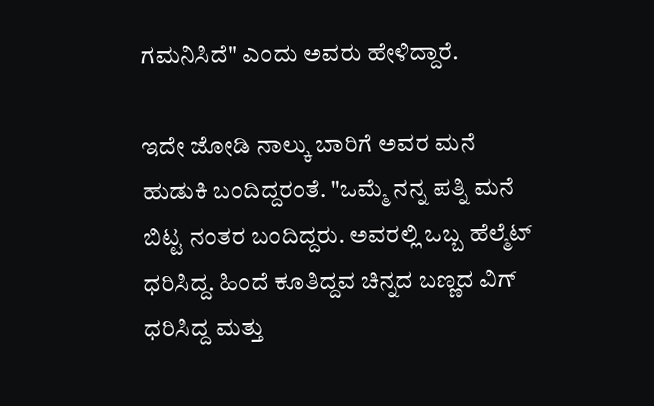ಗಮನಿಸಿದೆ" ಎಂದು ಅವರು ಹೇಳಿದ್ದಾರೆ.

ಇದೇ ಜೋಡಿ ನಾಲ್ಕು ಬಾರಿಗೆ ಅವರ ಮನೆ ಹುಡುಕಿ ಬಂದಿದ್ದರಂತೆ. "ಒಮ್ಮೆ ನನ್ನ ಪತ್ನಿ ಮನೆ ಬಿಟ್ಟ ನಂತರ ಬಂದಿದ್ದರು. ಅವರಲ್ಲಿ ಒಬ್ಬ ಹೆಲ್ಮೆಟ್ ಧರಿಸಿದ್ದ. ಹಿಂದೆ ಕೂತಿದ್ದವ ಚಿನ್ನದ ಬಣ್ಣದ ವಿಗ್ ಧರಿಸಿದ್ದ ಮತ್ತು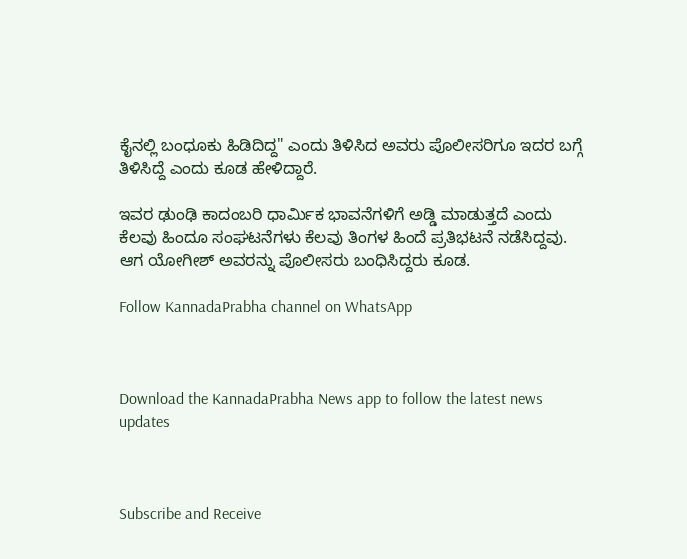ಕೈನಲ್ಲಿ ಬಂಧೂಕು ಹಿಡಿದಿದ್ದ" ಎಂದು ತಿಳಿಸಿದ ಅವರು ಪೊಲೀಸರಿಗೂ ಇದರ ಬಗ್ಗೆ ತಿಳಿಸಿದ್ದೆ ಎಂದು ಕೂಡ ಹೇಳಿದ್ದಾರೆ.

ಇವರ ಢುಂಢಿ ಕಾದಂಬರಿ ಧಾರ್ಮಿಕ ಭಾವನೆಗಳಿಗೆ ಅಡ್ಡಿ ಮಾಡುತ್ತದೆ ಎಂದು ಕೆಲವು ಹಿಂದೂ ಸಂಘಟನೆಗಳು ಕೆಲವು ತಿಂಗಳ ಹಿಂದೆ ಪ್ರತಿಭಟನೆ ನಡೆಸಿದ್ದವು. ಆಗ ಯೋಗೀಶ್ ಅವರನ್ನು ಪೊಲೀಸರು ಬಂಧಿಸಿದ್ದರು ಕೂಡ.

Follow KannadaPrabha channel on WhatsApp



Download the KannadaPrabha News app to follow the latest news updates



Subscribe and Receive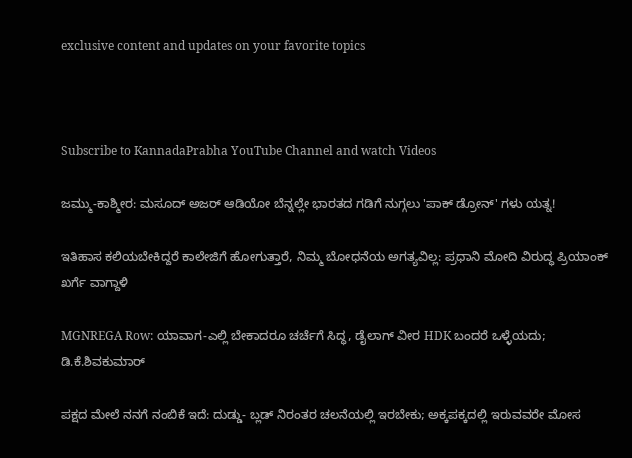exclusive content and updates on your favorite topics



Subscribe to KannadaPrabha YouTube Channel and watch Videos

ಜಮ್ಮು-ಕಾಶ್ಮೀರ: ಮಸೂದ್ ಅಜರ್ ಆಡಿಯೋ ಬೆನ್ನಲ್ಲೇ ಭಾರತದ ಗಡಿಗೆ ನುಗ್ಗಲು 'ಪಾಕ್ ಡ್ರೋನ್' ಗಳು ಯತ್ನ!

ಇತಿಹಾಸ ಕಲಿಯಬೇಕಿದ್ದರೆ ಕಾಲೇಜಿಗೆ ಹೋಗುತ್ತಾರೆ, ನಿಮ್ಮ ಬೋಧನೆಯ ಅಗತ್ಯವಿಲ್ಲ: ಪ್ರಧಾನಿ ಮೋದಿ ವಿರುದ್ಧ ಪ್ರಿಯಾಂಕ್ ಖರ್ಗೆ ವಾಗ್ದಾಳಿ

MGNREGA Row: ಯಾವಾಗ-ಎಲ್ಲಿ ಬೇಕಾದರೂ ಚರ್ಚೆಗೆ ಸಿದ್ಧ, ಡೈಲಾಗ್‌ ವೀರ HDK ಬಂದರೆ ಒಳ್ಳೆಯದು; ಡಿ.ಕೆ.ಶಿವಕುಮಾರ್

ಪಕ್ಷದ ಮೇಲೆ ನನಗೆ ನಂಬಿಕೆ ಇದೆ: ದುಡ್ಡು- ಬ್ಲಡ್ ನಿರಂತರ ಚಲನೆಯಲ್ಲಿ ಇರಬೇಕು; ಅಕ್ಕಪಕ್ಕದಲ್ಲಿ ಇರುವವರೇ ಮೋಸ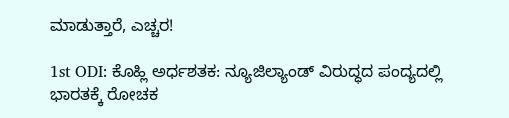ಮಾಡುತ್ತಾರೆ, ಎಚ್ಚರ!

1st ODI: ಕೊಹ್ಲಿ ಅರ್ಧಶತಕ: ನ್ಯೂಜಿಲ್ಯಾಂಡ್ ವಿರುದ್ಧದ ಪಂದ್ಯದಲ್ಲಿ ಭಾರತಕ್ಕೆ ರೋಚಕ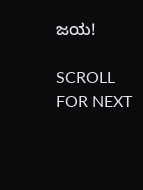ಜಯ!

SCROLL FOR NEXT